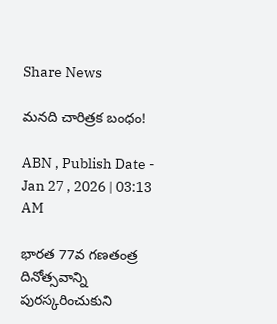Share News

మనది చారిత్రక బంధం!

ABN , Publish Date - Jan 27 , 2026 | 03:13 AM

భారత 77వ గణతంత్ర దినోత్సవాన్ని పురస్కరించుకుని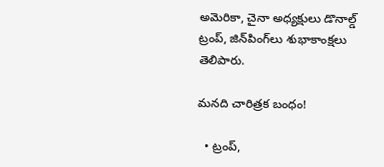అమెరికా, చైనా అధ్యక్షులు డొనాల్డ్‌ ట్రంప్‌, జిన్‌పింగ్‌లు శుభాకాంక్షలు తెలిపారు.

మనది చారిత్రక బంధం!

  • ట్రంప్‌,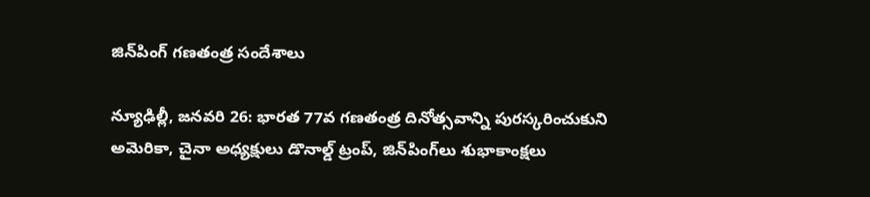జిన్‌పింగ్‌ గణతంత్ర సందేశాలు

న్యూఢిల్లీ, జనవరి 26: భారత 77వ గణతంత్ర దినోత్సవాన్ని పురస్కరించుకుని అమెరికా, చైనా అధ్యక్షులు డొనాల్డ్‌ ట్రంప్‌, జిన్‌పింగ్‌లు శుభాకాంక్షలు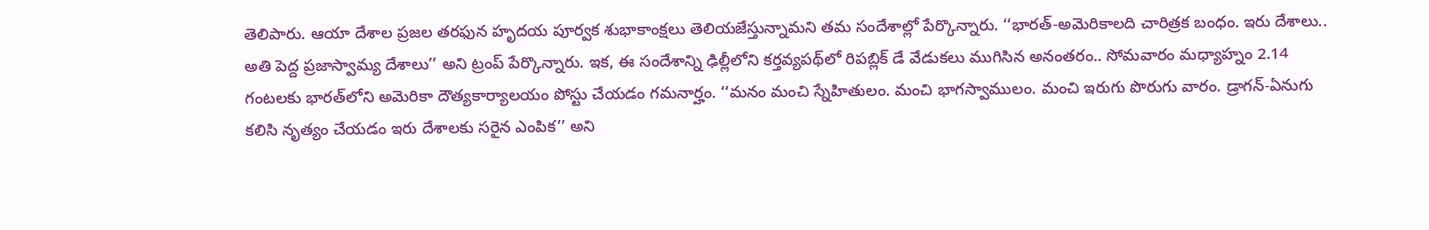తెలిపారు. ఆయా దేశాల ప్రజల తరఫున హృదయ పూర్వక శుభాకాంక్షలు తెలియజేస్తున్నామని తమ సందేశాల్లో పేర్కొన్నారు. ‘‘భారత్‌-అమెరికాలది చారిత్రక బంధం. ఇరు దేశాలు.. అతి పెద్ద ప్రజాస్వామ్య దేశాలు’’ అని ట్రంప్‌ పేర్కొన్నారు. ఇక, ఈ సందేశాన్ని ఢిల్లీలోని కర్తవ్యపథ్‌లో రిపబ్లిక్‌ డే వేడుకలు ముగిసిన అనంతరం.. సోమవారం మధ్యాహ్నం 2.14 గంటలకు భారత్‌లోని అమెరికా దౌత్యకార్యాలయం పోస్టు చేయడం గమనార్హం. ‘‘మనం మంచి స్నేహితులం. మంచి భాగస్వాములం. మంచి ఇరుగు పొరుగు వారం. డ్రాగన్‌-ఏనుగు కలిసి నృత్యం చేయడం ఇరు దేశాలకు సరైన ఎంపిక’’ అని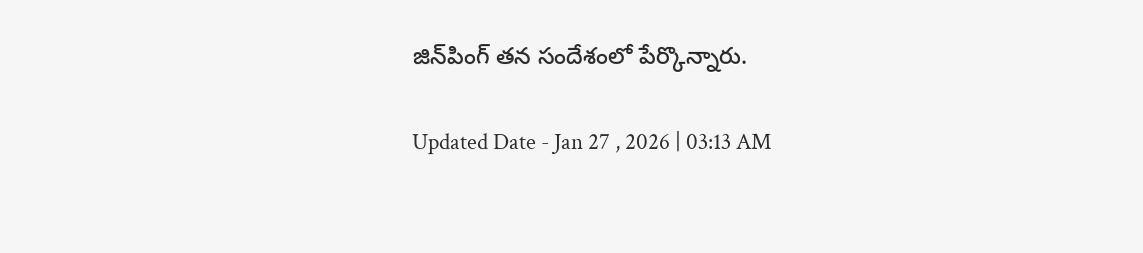జిన్‌పింగ్‌ తన సందేశంలో పేర్కొన్నారు.

Updated Date - Jan 27 , 2026 | 03:13 AM